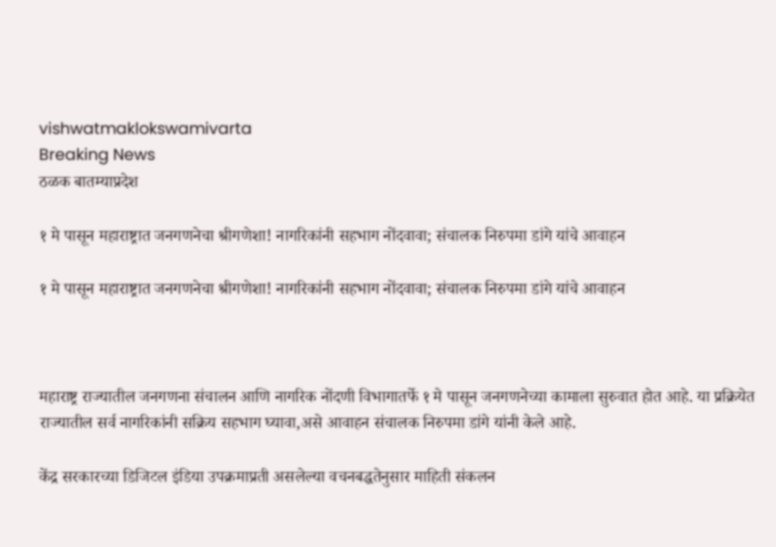vishwatmaklokswamivarta
Breaking News
ठळक बातम्याप्रदेश

१ मे पासून महाराष्ट्रात जनगणनेचा श्रीगणेशा! नागरिकांनी सहभाग नोंदवावा; संचालक निरुपमा डांगे यांचे आवाहन

१ मे पासून महाराष्ट्रात जनगणनेचा श्रीगणेशा! नागरिकांनी सहभाग नोंदवावा; संचालक निरुपमा डांगे यांचे आवाहन



महाराष्ट्र राज्यातील जनगणना संचालन आणि नागरिक नोंदणी विभागातर्फे १ मे पासून जनगणनेच्या कामाला सुरुवात होत आहे. या प्रक्रियेत राज्यातील सर्व नागरिकांनी सक्रिय सहभाग घ्यावा,असे आवाहन संचालक निरुपमा डांगे यांनी केले आहे.

केंद्र सरकारच्या डिजिटल इंडिया उपक्रमाप्रती असलेल्या वचनबद्धतेनुसार माहिती संकलन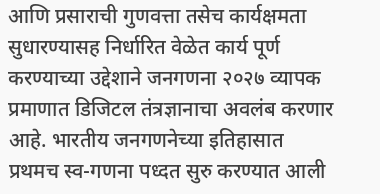आणि प्रसाराची गुणवत्ता तसेच कार्यक्षमता सुधारण्यासह निर्धारित वेळेत कार्य पूर्ण करण्याच्या उद्देशाने जनगणना २०२७ व्यापक प्रमाणात डिजिटल तंत्रज्ञानाचा अवलंब करणार आहे. भारतीय जनगणनेच्या इतिहासात प्रथमच स्व-गणना पध्दत सुरु करण्यात आली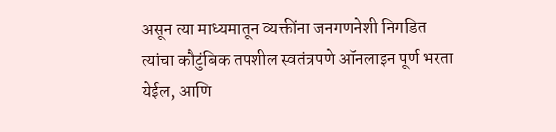असून त्या माध्यमातून व्यक्तींना जनगणनेशी निगडित त्यांचा कौटुंबिक तपशील स्वतंत्रपणे ऑनलाइन पूर्ण भरता येईल, आणि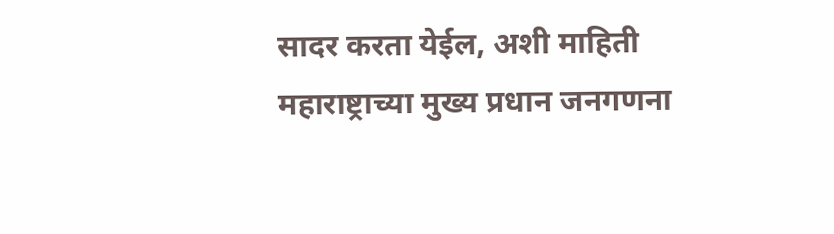सादर करता येईल, अशी माहिती महाराष्ट्राच्या मुख्य प्रधान जनगणना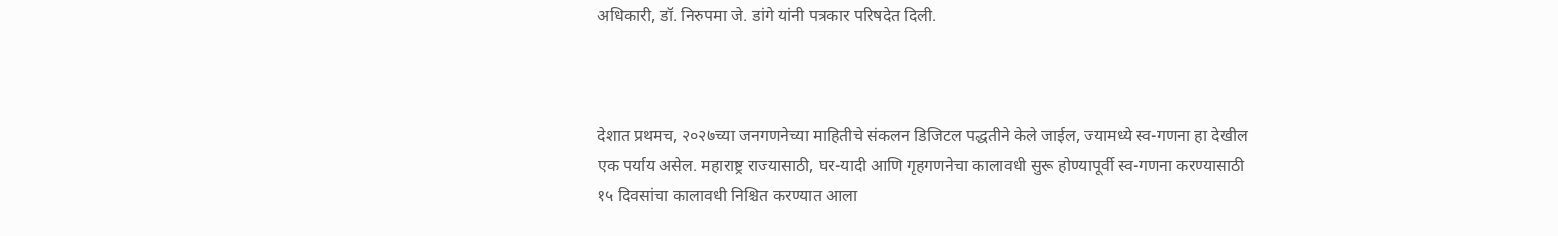अधिकारी, डॉ. निरुपमा जे. डांगे यांनी पत्रकार परिषदेत दिली.



देशात प्रथमच, २०२७च्या जनगणनेच्या माहितीचे संकलन डिजिटल पद्धतीने केले जाईल, ज्यामध्ये स्व-गणना हा देखील एक पर्याय असेल. महाराष्ट्र राज्यासाठी, घर-यादी आणि गृहगणनेचा कालावधी सुरू होण्यापूर्वी स्व-गणना करण्यासाठी १५ दिवसांचा कालावधी निश्चित करण्यात आला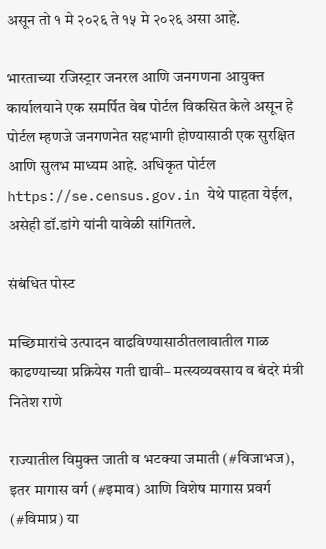असून तो १ मे २०२६ ते १५ मे २०२६ असा आहे.

भारताच्या रजिस्ट्रार जनरल आणि जनगणना आयुक्त कार्यालयाने एक समर्पित वेब पोर्टल विकसित केले असून हे पोर्टल म्हणजे जनगणनेत सहभागी होण्यासाठी एक सुरक्षित आणि सुलभ माध्यम आहे. अधिकृत पोर्टल https://se.census.gov.in येथे पाहता येईल, असेही डॉ.डांगे यांनी यावेळी सांगितले.

संबंधित पोस्ट

मच्छिमारांचे उत्पादन वाढविण्यासाठीतलावातील गाळ काढण्याच्या प्रक्रियेस गती द्यावी– मत्स्यव्यवसाय व बंदरे मंत्री नितेश राणे

राज्यातील विमुक्त जाती व भटक्या जमाती (#विजाभज), इतर मागास वर्ग (#इमाव) आणि विशेष मागास प्रवर्ग (#विमाप्र) या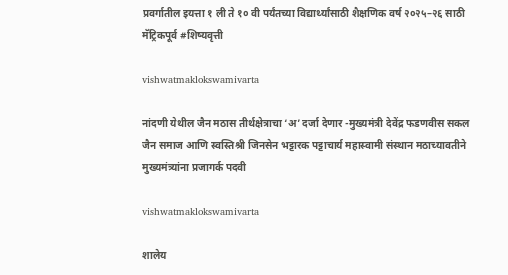प्रवर्गातील इयत्ता १ ली ते १० वी पर्यंतच्या विद्यार्थ्यांसाठी शैक्षणिक वर्ष २०२५–२६ साठी मॅट्रिकपूर्व #शिष्यवृत्ती

vishwatmaklokswamivarta

नांदणी येथील जैन मठास तीर्थक्षेत्राचा ‘अ’ दर्जा देणार -मुख्यमंत्री देवेंद्र फडणवीस सकल जैन समाज आणि स्वस्तिश्री जिनसेन भट्टारक पट्टाचार्य महास्वामी संस्थान मठाच्यावतीने मुख्यमंत्र्यांना प्रजागर्क पदवी

vishwatmaklokswamivarta

शालेय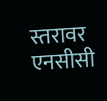स्तरावर एनसीसी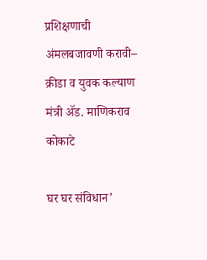प्रशिक्षणाची अंमलबजावणी करावी– क्रीडा व युवक कल्याण मंत्री ॲड. माणिकराव कोकाटे

घर घर संविधान’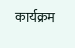कार्यक्रम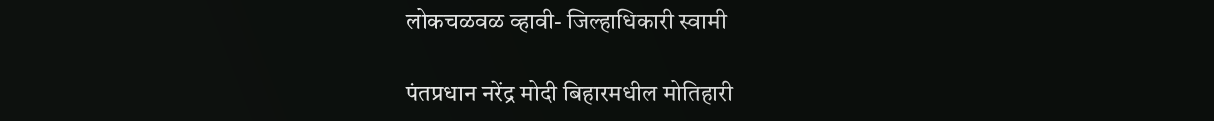लोकचळवळ व्हावी- जिल्हाधिकारी स्वामी

पंतप्रधान नरेंद्र मोदी बिहारमधील मोतिहारी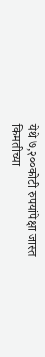येथे ७,२००कोटी रुपयांपेक्षा जास्त किमतीच्या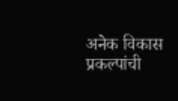अनेक विकास प्रकल्पांची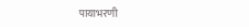पायाभरणी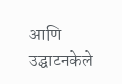आणि उद्घाटनकेले